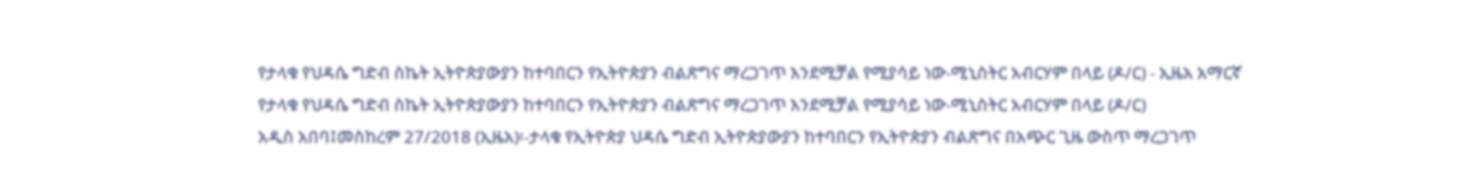የታላቁ የህዳሴ ግድብ ስኬት ኢትዮጵያውያን ከተባበርን የኢትዮጵያን ብልጽግና ማረጋገጥ እንደሚቻል የሚያሳይ ነው-ሚኒስትር አብርሃም በላይ (ዶ/ር) - ኢዜአ አማርኛ
የታላቁ የህዳሴ ግድብ ስኬት ኢትዮጵያውያን ከተባበርን የኢትዮጵያን ብልጽግና ማረጋገጥ እንደሚቻል የሚያሳይ ነው-ሚኒስትር አብርሃም በላይ (ዶ/ር)
አዲስ አበባ፤መስከረም 27/2018 (ኢዜአ)፡-ታላቁ የኢትዮጵያ ህዳሴ ግድብ ኢትዮጵያውያን ከተባበርን የኢትዮጵያን ብልጽግና በአጭር ጊዜ ውስጥ ማረጋገጥ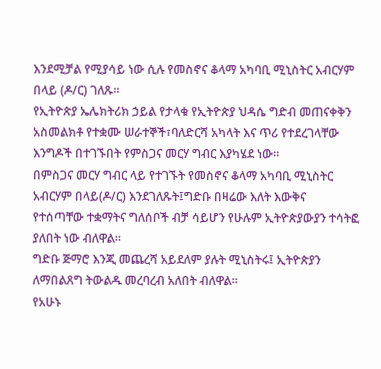እንደሚቻል የሚያሳይ ነው ሲሉ የመስኖና ቆላማ አካባቢ ሚኒስትር አብርሃም በላይ (ዶ/ር) ገለጹ።
የኢትዮጵያ ኤሌክትሪክ ኃይል የታላቁ የኢትዮጵያ ህዳሴ ግድብ መጠናቀቅን አስመልክቶ የተቋሙ ሠራተኞች፣ባለድርሻ አካላት እና ጥሪ የተደረገላቸው እንግዶች በተገኙበት የምስጋና መርሃ ግብር እያካሄደ ነው።
በምስጋና መርሃ ግብር ላይ የተገኙት የመስኖና ቆላማ አካባቢ ሚኒስትር አብርሃም በላይ(ዶ/ር) እንደገለጹት፤ግድቡ በዛሬው እለት እውቅና የተሰጣቸው ተቋማትና ግለሰቦች ብቻ ሳይሆን የሁሉም ኢትዮጵያውያን ተሳትፎ ያለበት ነው ብለዋል።
ግድቡ ጅማሮ እንጂ መጨረሻ አይደለም ያሉት ሚኒስትሩ፤ ኢትዮጵያን ለማበልጸግ ትውልዱ መረባረብ አለበት ብለዋል።
የአሁኑ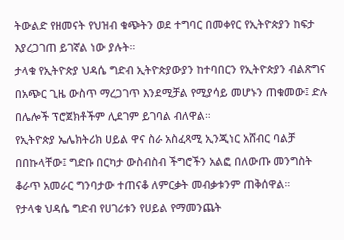ትውልድ የዘመናት የህዝብ ቁጭትን ወደ ተግባር በመቀየር የኢትዮጵያን ከፍታ እያረጋገጠ ይገኛል ነው ያሉት።
ታላቁ የኢትዮጵያ ህዳሴ ግድብ ኢትዮጵያውያን ከተባበርን የኢትዮጵያን ብልጽግና በአጭር ጊዜ ውስጥ ማረጋገጥ እንደሚቻል የሚያሳይ መሆኑን ጠቁመው፤ ድሉ በሌሎች ፕሮጀክቶችም ሊደገም ይገባል ብለዋል።
የኢትዮጵያ ኤሌክትሪክ ሀይል ዋና ስራ አስፈጻሚ ኢንጂነር አሸብር ባልቻ በበኩላቸው፤ ግድቡ በርካታ ውስብስብ ችግሮችን አልፎ በለውጡ መንግስት ቆራጥ አመራር ግንባታው ተጠናቆ ለምርቃት መብቃቱንም ጠቅሰዋል።
የታላቁ ህዳሴ ግድብ የሀገሪቱን የሀይል የማመንጨት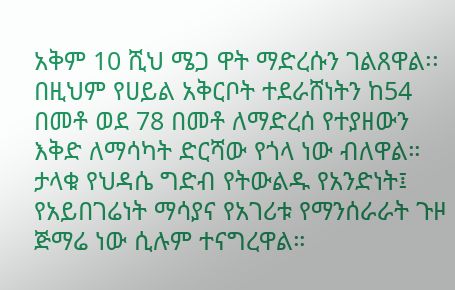አቅም 10 ሺህ ሜጋ ዋት ማድረሱን ገልጸዋል፡፡
በዚህም የሀይል አቅርቦት ተደራሸነትን ከ54 በመቶ ወደ 78 በመቶ ለማድረሰ የተያዘውን እቅድ ለማሳካት ድርሻው የጎላ ነው ብለዋል።
ታላቁ የህዳሴ ግድብ የትውልዱ የአንድነት፤ የአይበገሬነት ማሳያና የአገሪቱ የማንሰራራት ጉዞ ጅማሬ ነው ሲሉም ተናግረዋል።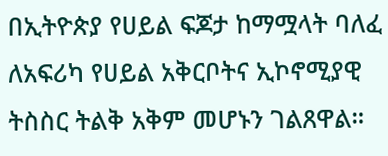በኢትዮጵያ የሀይል ፍጆታ ከማሟላት ባለፈ ለአፍሪካ የሀይል አቅርቦትና ኢኮኖሚያዊ ትስስር ትልቅ አቅም መሆኑን ገልጸዋል።